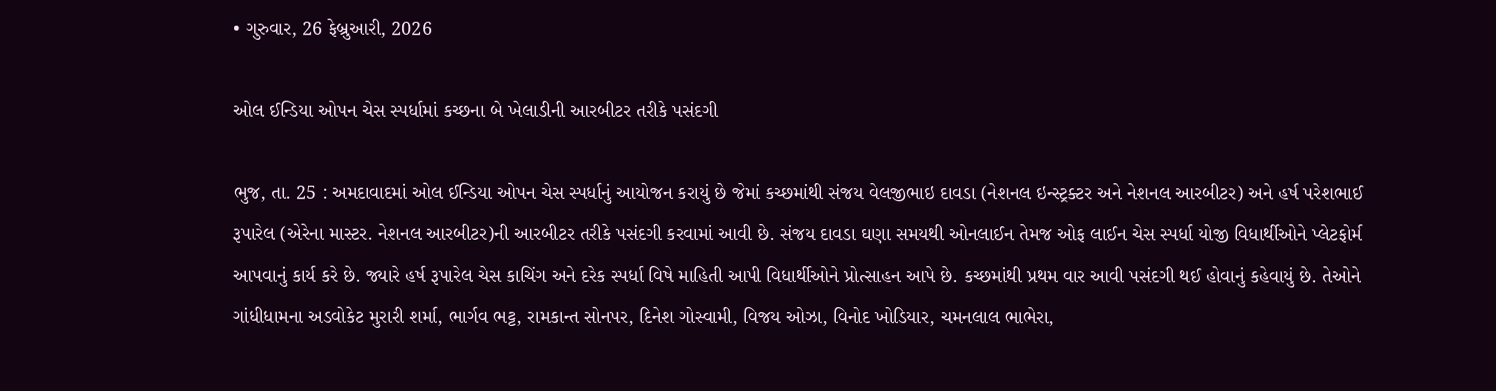• ગુરુવાર, 26 ફેબ્રુઆરી, 2026

ઓલ ઈન્ડિયા ઓપન ચેસ સ્પર્ધામાં કચ્છના બે ખેલાડીની આરબીટર તરીકે પસંદગી

ભુજ, તા. 25 : અમદાવાદમાં ઓલ ઈન્ડિયા ઓપન ચેસ સ્પર્ધાનું આયોજન કરાયું છે જેમાં કચ્છમાંથી સંજય વેલજીભાઇ દાવડા (નેશનલ ઇન્સ્ટ્રક્ટર અને નેશનલ આરબીટર) અને હર્ષ પરેશભાઈ રૂપારેલ (એરેના માસ્ટર. નેશનલ આરબીટર)ની આરબીટર તરીકે પસંદગી કરવામાં આવી છે. સંજય દાવડા ઘણા સમયથી ઓનલાઈન તેમજ ઓફ લાઈન ચેસ સ્પર્ધા યોજી વિધાર્થીઓને પ્લેટફોર્મ આપવાનું કાર્ય કરે છે. જ્યારે હર્ષ રૂપારેલ ચેસ કાચિંગ અને દરેક સ્પર્ધા વિષે માહિતી આપી વિધાર્થીઓને પ્રોત્સાહન આપે છે. કચ્છમાંથી પ્રથમ વાર આવી પસંદગી થઈ હોવાનું કહેવાયું છે. તેઓને ગાંધીધામના અડવોકેટ મુરારી શર્મા, ભાર્ગવ ભટ્ટ, રામકાન્ત સોનપર, દિનેશ ગોસ્વામી, વિજય ઓઝા, વિનોદ ખોડિયાર, ચમનલાલ ભાભેરા,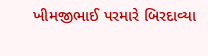ખીમજીભાઈ પરમારે બિરદાવ્યા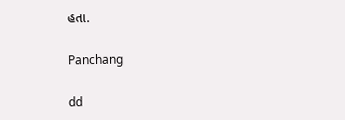હતા.

Panchang

dd